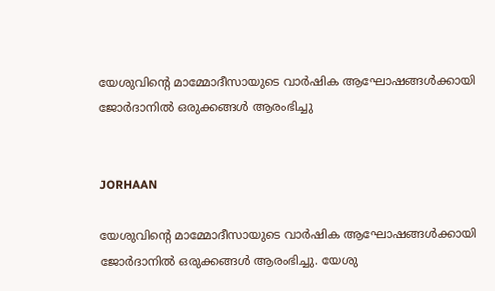യേശുവിന്റെ മാമ്മോദീസായുടെ വാര്‍ഷിക ആഘോഷങ്ങള്‍ക്കായി ജോര്‍ദാനില്‍ ഒരുക്കങ്ങള്‍ ആരംഭിച്ചു


JORHAAN

യേശുവിന്റെ മാമ്മോദീസായുടെ വാര്‍ഷിക ആഘോഷങ്ങള്‍ക്കായി ജോര്‍ദാനില്‍ ഒരുക്കങ്ങള്‍ ആരംഭിച്ചു. യേശു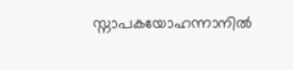സ്നാപകയോഹന്നാനില്‍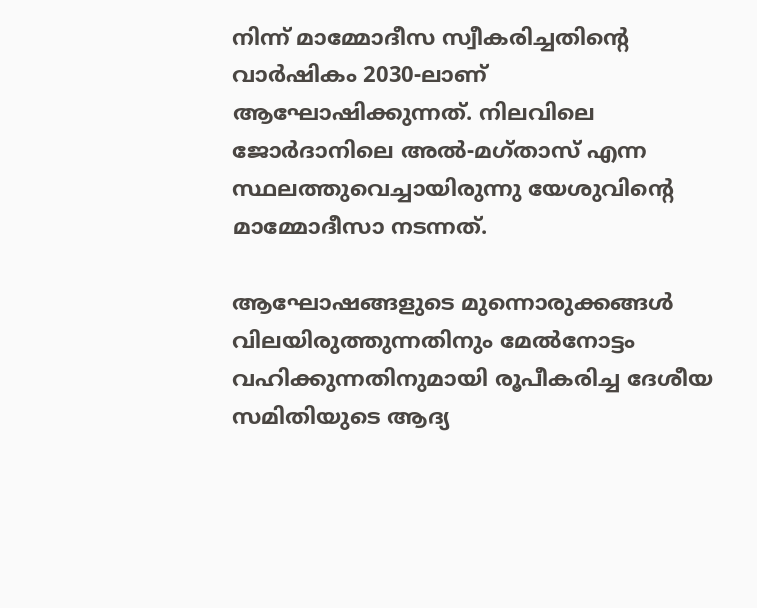നിന്ന് മാമ്മോദീസ സ്വീകരിച്ചതിന്റെ വാര്‍ഷികം 2030-ലാണ് ആഘോഷിക്കുന്നത്. നിലവിലെ ജോര്‍ദാനിലെ അല്‍-മഗ്താസ് എന്ന സ്ഥലത്തുവെച്ചായിരുന്നു യേശുവിന്റെ മാമ്മോദീസാ നടന്നത്.

ആഘോഷങ്ങളുടെ മുന്നൊരുക്കങ്ങള്‍ വിലയിരുത്തുന്നതിനും മേല്‍നോട്ടം വഹിക്കുന്നതിനുമായി രൂപീകരിച്ച ദേശീയ സമിതിയുടെ ആദ്യ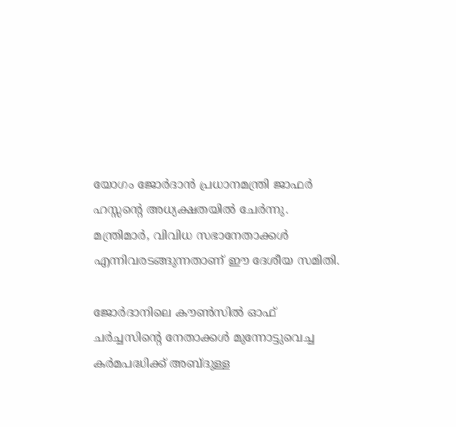യോഗം ജോര്‍ദാന്‍ പ്രധാനമന്ത്രി ജാഫര്‍ ഹസ്സന്റെ അധ്യക്ഷതയില്‍ ചേര്‍ന്നു. മന്ത്രിമാര്‍, വിവിധ സഭാനേതാക്കള്‍ എന്നിവരടങ്ങുന്നതാണ് ഈ ദേശീയ സമിതി.

ജോര്‍ദാനിലെ കൗണ്‍സില്‍ ഓഫ് ചര്‍ച്ചസിന്റെ നേതാക്കള്‍ മുന്നോട്ടുവെച്ച കര്‍മപദ്ധിക്ക് അബ്ദുള്ള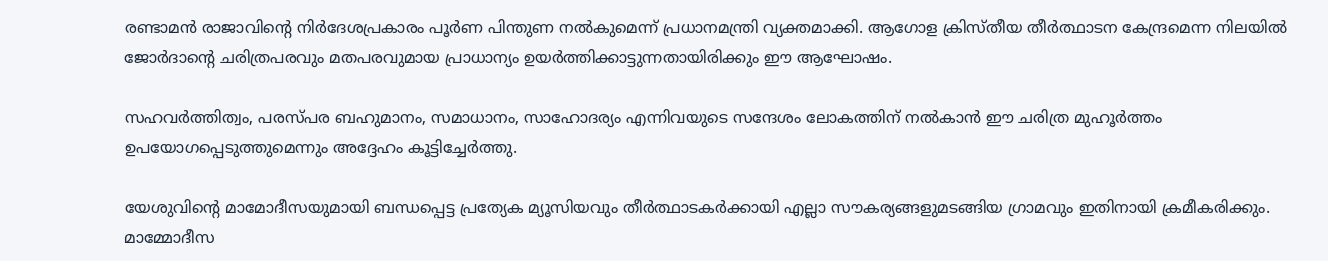രണ്ടാമന്‍ രാജാവിന്റെ നിര്‍ദേശപ്രകാരം പൂര്‍ണ പിന്തുണ നല്‍കുമെന്ന് പ്രധാനമന്ത്രി വ്യക്തമാക്കി. ആഗോള ക്രിസ്തീയ തീര്‍ത്ഥാടന കേന്ദ്രമെന്ന നിലയില്‍ ജോര്‍ദാന്റെ ചരിത്രപരവും മതപരവുമായ പ്രാധാന്യം ഉയര്‍ത്തിക്കാട്ടുന്നതായിരിക്കും ഈ ആഘോഷം.

സഹവര്‍ത്തിത്വം, പരസ്പര ബഹുമാനം, സമാധാനം, സാഹോദര്യം എന്നിവയുടെ സന്ദേശം ലോകത്തിന് നല്‍കാന്‍ ഈ ചരിത്ര മുഹൂര്‍ത്തം ഉപയോഗപ്പെടുത്തുമെന്നും അദ്ദേഹം കൂട്ടിച്ചേര്‍ത്തു.

യേശുവിന്റെ മാമോദീസയുമായി ബന്ധപ്പെട്ട പ്രത്യേക മ്യൂസിയവും തീര്‍ത്ഥാടകര്‍ക്കായി എല്ലാ സൗകര്യങ്ങളുമടങ്ങിയ ഗ്രാമവും ഇതിനായി ക്രമീകരിക്കും. മാമ്മോദീസ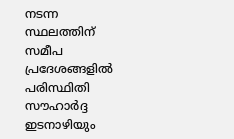നടന്ന സ്ഥലത്തിന് സമീപ പ്രദേശങ്ങളില്‍ പരിസ്ഥിതി സൗഹാര്‍ദ്ദ ഇടനാഴിയും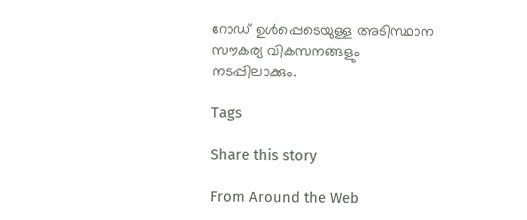റോഡ് ഉള്‍പ്പെടെയുള്ള അടിസ്ഥാന സൗകര്യ വികസനങ്ങളും നടപ്പിലാക്കും.

Tags

Share this story

From Around the Web